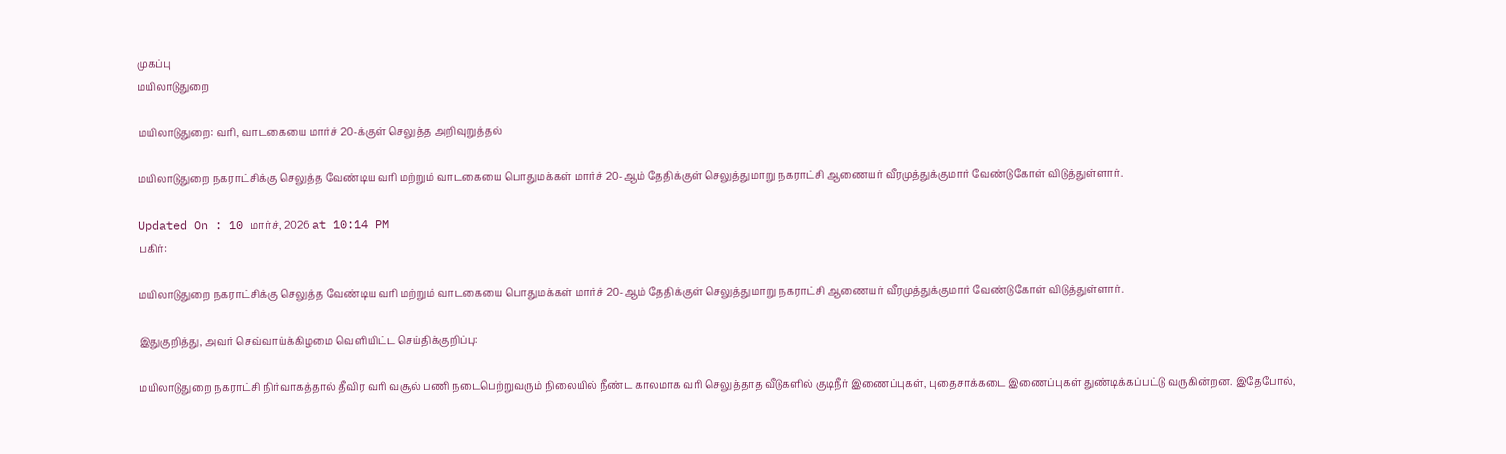முகப்பு
மயிலாடுதுறை

மயிலாடுதுறை: வரி, வாடகையை மார்ச் 20-க்குள் செலுத்த அறிவுறுத்தல்

மயிலாடுதுறை நகராட்சிக்கு செலுத்த வேண்டிய வரி மற்றும் வாடகையை பொதுமக்கள் மார்ச் 20-ஆம் தேதிக்குள் செலுத்துமாறு நகராட்சி ஆணையர் வீரமுத்துக்குமார் வேண்டுகோள் விடுத்துள்ளார்.

Updated On : 10 மார்ச், 2026 at 10:14 PM
பகிர்:

மயிலாடுதுறை நகராட்சிக்கு செலுத்த வேண்டிய வரி மற்றும் வாடகையை பொதுமக்கள் மார்ச் 20-ஆம் தேதிக்குள் செலுத்துமாறு நகராட்சி ஆணையர் வீரமுத்துக்குமார் வேண்டுகோள் விடுத்துள்ளார்.

இதுகுறித்து, அவர் செவ்வாய்க்கிழமை வெளியிட்ட செய்திக்குறிப்பு:

மயிலாடுதுறை நகராட்சி நிர்வாகத்தால் தீவிர வரி வசூல் பணி நடைபெற்றுவரும் நிலையில் நீண்ட காலமாக வரி செலுத்தாத வீடுகளில் குடிநீர் இணைப்புகள், புதைசாக்கடை இணைப்புகள் துண்டிக்கப்பட்டு வருகின்றன. இதேபோல்,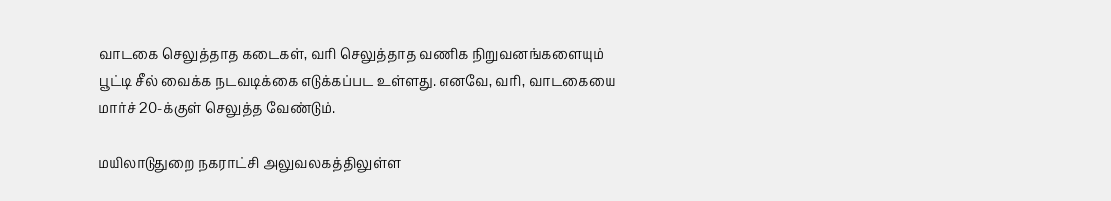வாடகை செலுத்தாத கடைகள், வரி செலுத்தாத வணிக நிறுவனங்களையும் பூட்டி சீல் வைக்க நடவடிக்கை எடுக்கப்பட உள்ளது. எனவே, வரி, வாடகையை மார்ச் 20-க்குள் செலுத்த வேண்டும்.

மயிலாடுதுறை நகராட்சி அலுவலகத்திலுள்ள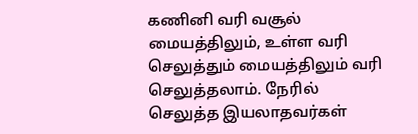கணினி வரி வசூல் மையத்திலும், உள்ள வரி செலுத்தும் மையத்திலும் வரி செலுத்தலாம். நேரில் செலுத்த இயலாதவர்கள்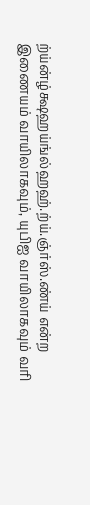ற்ய்ன்ழ்க்ஷஹய்ங்ல்ஹஹ்.ற்ய்.ஞ்ர்ஸ்.ண்ய் என்ற இணையம் வாயிலாகவும், யுபிஐ வாயிலாகவும் வரி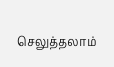செலுத்தலாம்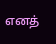எனத்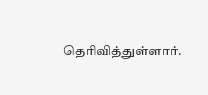தெரிவித்துள்ளார்.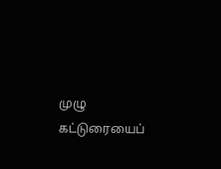முழு கட்டுரையைப்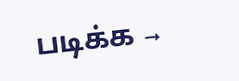படிக்க →